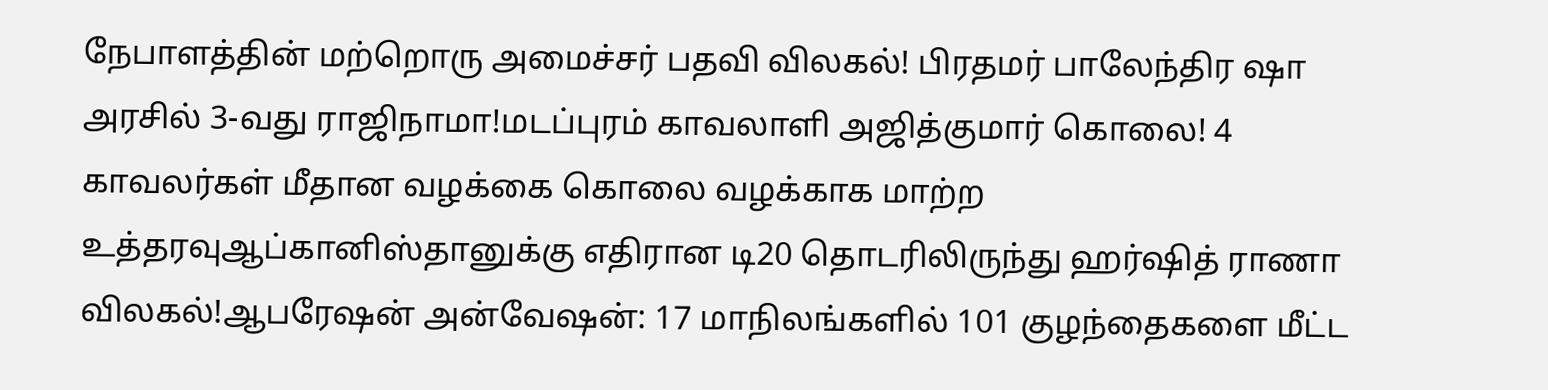நேபாளத்தின் மற்றொரு அமைச்சர் பதவி விலகல்! பிரதமர் பாலேந்திர ஷா அரசில் 3-வது ராஜிநாமா!மடப்புரம் காவலாளி அஜித்குமார் கொலை! 4 காவலர்கள் மீதான வழக்கை கொலை வழக்காக மாற்ற உத்தரவுஆப்கானிஸ்தானுக்கு எதிரான டி20 தொடரிலிருந்து ஹர்ஷித் ராணா விலகல்!ஆபரேஷன் அன்வேஷன்: 17 மாநிலங்களில் 101 குழந்தைகளை மீட்ட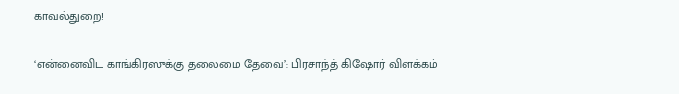காவல்துறை!

‘என்னைவிட காங்கிரஸுக்கு தலைமை தேவை’: பிரசாந்த் கிஷோர் விளக்கம்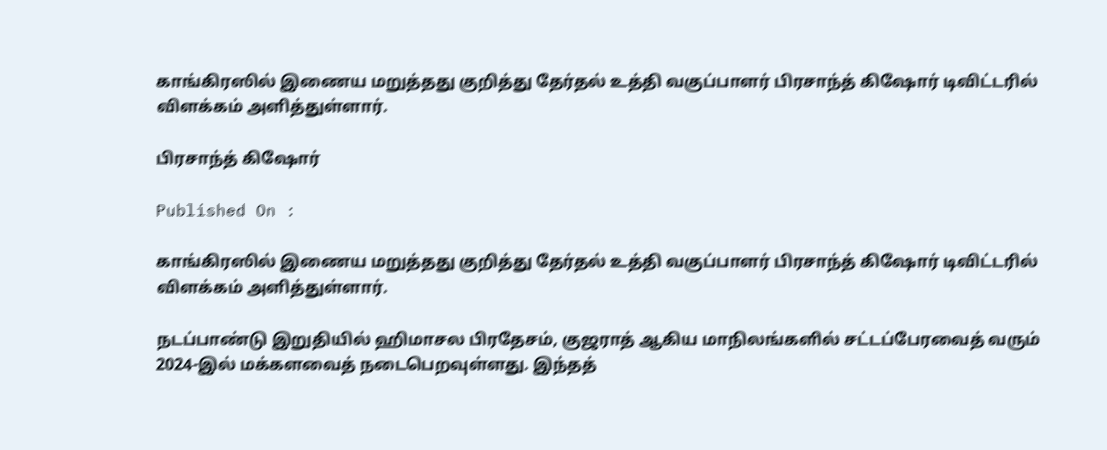காங்கிரஸில் இணைய மறுத்தது குறித்து தேர்தல் உத்தி வகுப்பாளர் பிரசாந்த் கிஷோர் டிவிட்டரில் விளக்கம் அளித்துள்ளார்.

பிரசாந்த் கிஷோர்

Published On :

காங்கிரஸில் இணைய மறுத்தது குறித்து தேர்தல் உத்தி வகுப்பாளர் பிரசாந்த் கிஷோர் டிவிட்டரில் விளக்கம் அளித்துள்ளார்.

நடப்பாண்டு இறுதியில் ஹிமாசல பிரதேசம், குஜராத் ஆகிய மாநிலங்களில் சட்டப்பேரவைத் வரும் 2024-இல் மக்களவைத் நடைபெறவுள்ளது. இந்தத்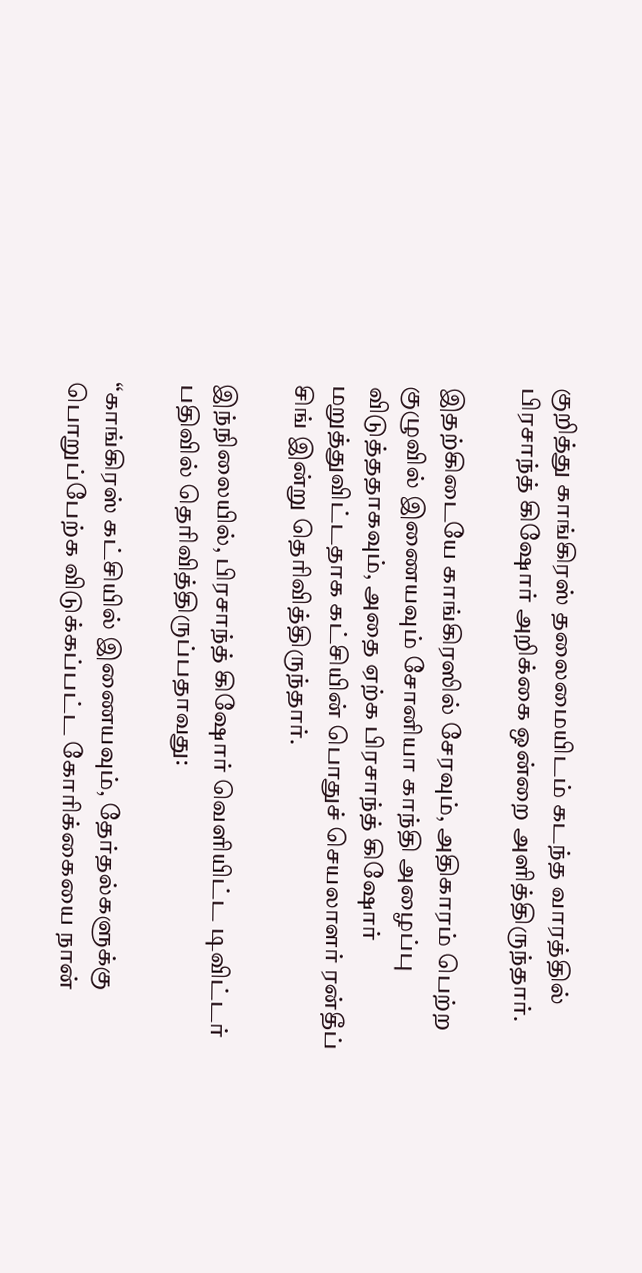குறித்து காங்கிரஸ் தலைமையிடம் கடந்த வாரத்தில் பிரசாந்த் கிஷோர் அறிக்கை ஒன்றை அளித்திருந்தார்.

இதற்கிடையே காங்கிரஸில் சேரவும், அதிகாரம் பெற்ற குழுவில் இணையவும் சோனியா காந்தி அழைப்பு விடுத்ததாகவும், அதை ஏற்க பிரசாந்த் கிஷோர் மறுத்துவிட்டதாக கட்சியின் பொதுச் செயலாளர் ரன்தீப் சிங் இன்று தெரிவித்திருந்தார்.

இந்நிலையில், பிரசாந்த் கிஷோர் வெளியிட்ட டிவிட்டர் பதிவில் தெரிவித்திருப்பதாவது:

“காங்கிரஸ் கட்சியில் இணையவும், தேர்தல்களுக்கு பொறுப்பேற்க விடுக்கப்பட்ட கோரிக்கையை நான்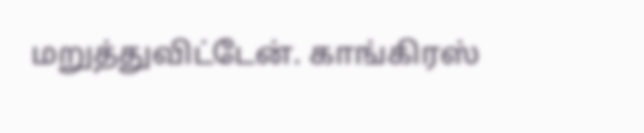மறுத்துவிட்டேன். காங்கிரஸ்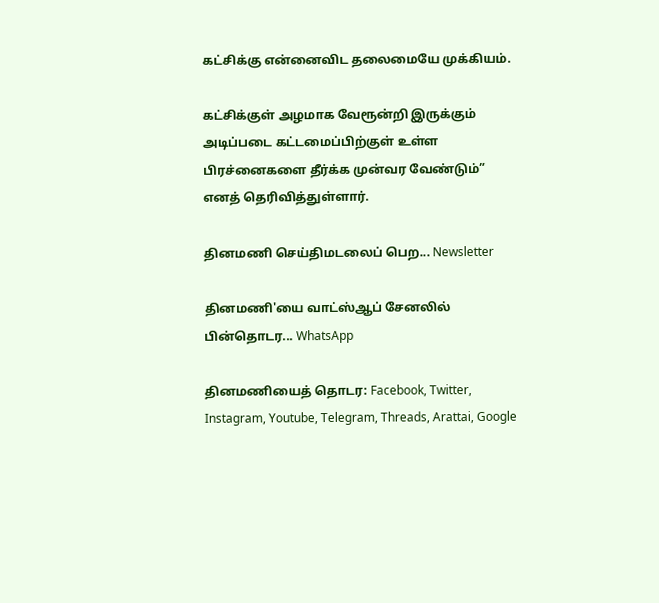கட்சிக்கு என்னைவிட தலைமையே முக்கியம்.

கட்சிக்குள் அழமாக வேரூன்றி இருக்கும் அடிப்படை கட்டமைப்பிற்குள் உள்ள பிரச்னைகளை தீர்க்க முன்வர வேண்டும்” எனத் தெரிவித்துள்ளார்.

தினமணி செய்திமடலைப் பெற... Newsletter

தினமணி'யை வாட்ஸ்ஆப் சேனலில் பின்தொடர... WhatsApp

தினமணியைத் தொடர: Facebook, Twitter, Instagram, Youtube, Telegram, Threads, Arattai, Google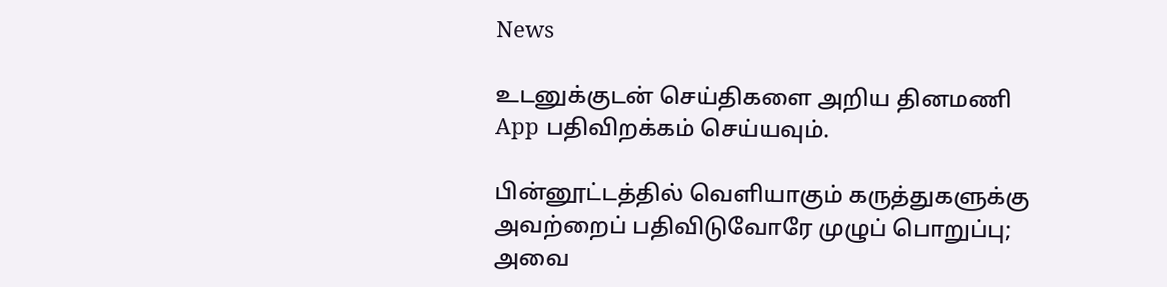News

உடனுக்குடன் செய்திகளை அறிய தினமணி App பதிவிறக்கம் செய்யவும்.

பின்னூட்டத்தில் வெளியாகும் கருத்துகளுக்கு அவற்றைப் பதிவிடுவோரே முழுப் பொறுப்பு; அவை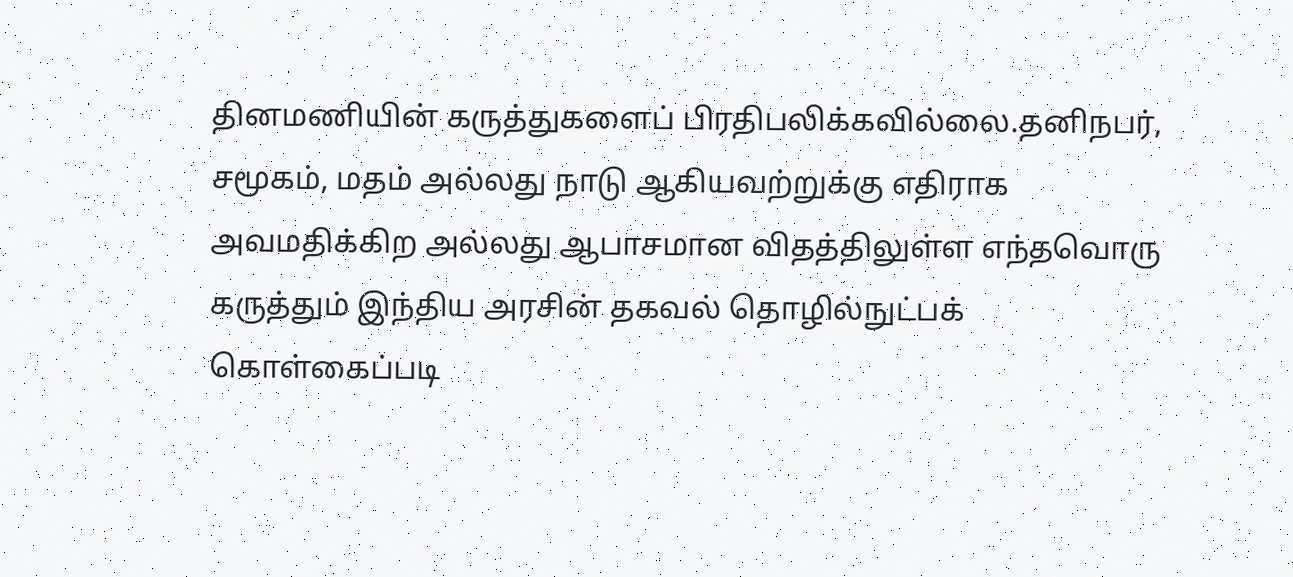தினமணியின் கருத்துகளைப் பிரதிபலிக்கவில்லை.தனிநபர், சமூகம், மதம் அல்லது நாடு ஆகியவற்றுக்கு எதிராக அவமதிக்கிற அல்லது ஆபாசமான விதத்திலுள்ள எந்தவொரு கருத்தும் இந்திய அரசின் தகவல் தொழில்நுட்பக் கொள்கைப்படி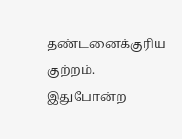தண்டனைக்குரிய குற்றம். இதுபோன்ற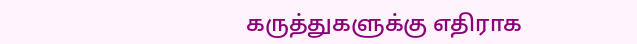கருத்துகளுக்கு எதிராக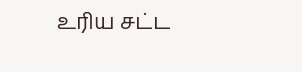உரிய சட்ட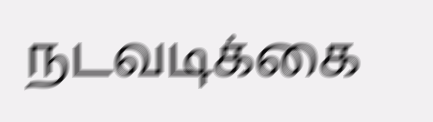நடவடிக்கை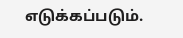எடுக்கப்படும்.